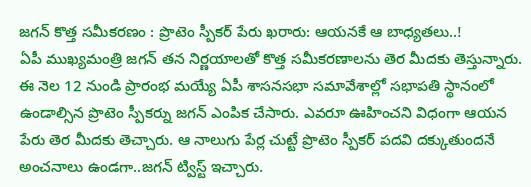జగన్ కొత్త సమీకరణం : ప్రొటెం స్పీకర్ పేరు ఖరారు: ఆయనకే ఆ బాధ్యతలు..!
ఏపీ ముఖ్యమంత్రి జగన్ తన నిర్ణయాలతో కొత్త సమీకరణాలను తెర మీదకు తెస్తున్నారు. ఈ నెల 12 నుండి ప్రారంభ మయ్యే ఏపీ శాసనసభా సమావేశాల్లో సభాపతి స్థానంలో ఉండాల్సిన ప్రొటెం స్పీకర్ను జగన్ ఎంపిక చేసారు. ఎవరూ ఊహించని విధంగా ఆయన పేరు తెర మీదకు తెచ్చారు. ఆ నాలుగు పేర్ల చుట్టే ప్రొటెం స్పీకర్ పదవి దక్కుతుందనే అంచనాలు ఉండగా..జగన్ ట్విస్ట్ ఇచ్చారు.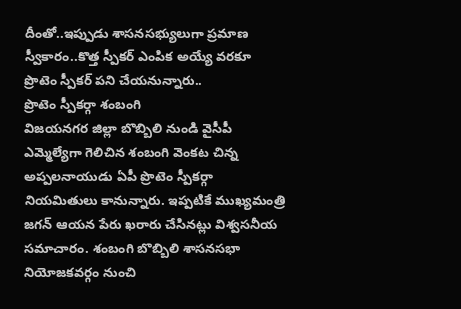దీంతో..ఇప్పుడు శాసనసభ్యులుగా ప్రమాణ స్వీకారం..కొత్త స్పీకర్ ఎంపిక అయ్యే వరకూ ప్రొటెం స్పీకర్ పని చేయనున్నారు..
ప్రొటెం స్పీకర్గా శంబంగి
విజయనగర జిల్లా బొబ్బిలి నుండి వైసీపీ ఎమ్మెల్యేగా గెలిచిన శంబంగి వెంకట చిన్న అప్పలనాయుడు ఏపీ ప్రొటెం స్పీకర్గా నియమితులు కానున్నారు. ఇప్పటికే ముఖ్యమంత్రి జగన్ ఆయన పేరు ఖరారు చేసినట్లు విశ్వసనీయ సమాచారం. శంబంగి బొబ్బిలి శాసనసభా నియోజకవర్గం నుంచి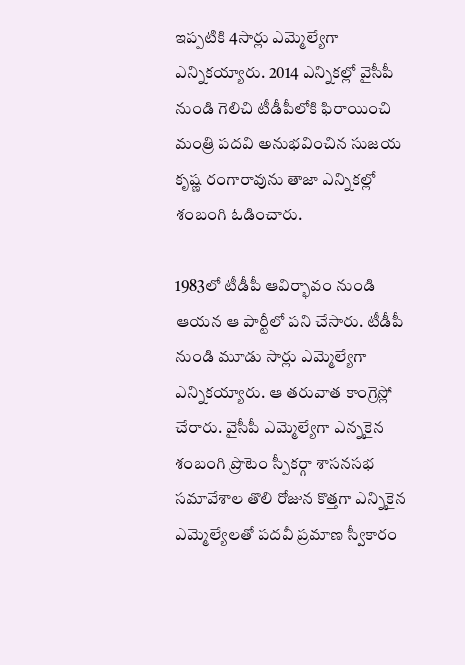ఇప్పటికి 4సార్లు ఎమ్మెల్యేగా ఎన్నికయ్యారు. 2014 ఎన్నికల్లో వైసీపీ నుండి గెలిచి టీడీపీలోకి ఫిరాయించి మంత్రి పదవి అనుభవించిన సుజయ కృష్ణ రంగారావును తాజా ఎన్నికల్లో శంబంగి ఓడించారు.

1983లో టీడీపీ ఆవిర్భావం నుండి ఆయన ఆ పార్టీలో పని చేసారు. టీడీపీ నుండి మూడు సార్లు ఎమ్మెల్యేగా ఎన్నికయ్యారు. ఆ తరువాత కాంగ్రెస్లో చేరారు. వైసీపీ ఎమ్మెల్యేగా ఎన్నకైన శంబంగి ప్రొటెం స్పీకర్గా శాసనసభ సమావేశాల తొలి రోజున కొత్తగా ఎన్నికైన ఎమ్మెల్యేలతో పదవీ ప్రమాణ స్వీకారం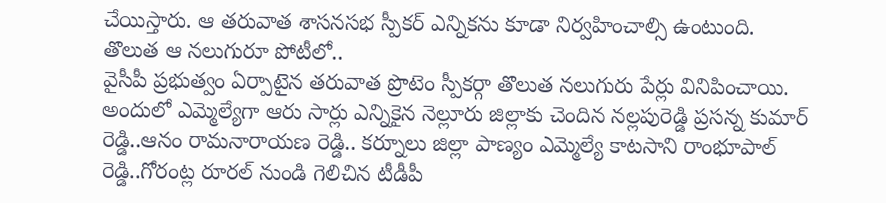చేయిస్తారు. ఆ తరువాత శాసనసభ స్పీకర్ ఎన్నికను కూడా నిర్వహించాల్సి ఉంటుంది.
తొలుత ఆ నలుగురూ పోటీలో..
వైసీపీ ప్రభుత్వం ఏర్పాటైన తరువాత ప్రొటెం స్పీకర్గా తొలుత నలుగురు పేర్లు వినిపించాయి. అందులో ఎమ్మెల్యేగా ఆరు సార్లు ఎన్నికైన నెల్లూరు జిల్లాకు చెందిన నల్లపురెడ్డి ప్రసన్న కుమార్ రెడ్డి..ఆనం రామనారాయణ రెడ్డి.. కర్నూలు జిల్లా పాణ్యం ఎమ్మెల్యే కాటసాని రాంభూపాల్ రెడ్డి..గోరంట్ల రూరల్ నుండి గెలిచిన టీడీపీ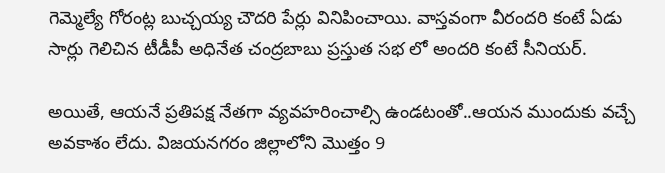గెమ్మెల్యే గోరంట్ల బుచ్చయ్య చౌదరి పేర్లు వినిపించాయి. వాస్తవంగా వీరందరి కంటే ఏడు సార్లు గెలిచిన టీడీపీ అధినేత చంద్రబాబు ప్రస్తుత సభ లో అందరి కంటే సీనియర్.

అయితే, ఆయనే ప్రతిపక్ష నేతగా వ్యవహరించాల్సి ఉండటంతో..ఆయన ముందుకు వచ్చే అవకాశం లేదు. విజయనగరం జిల్లాలోని మొత్తం 9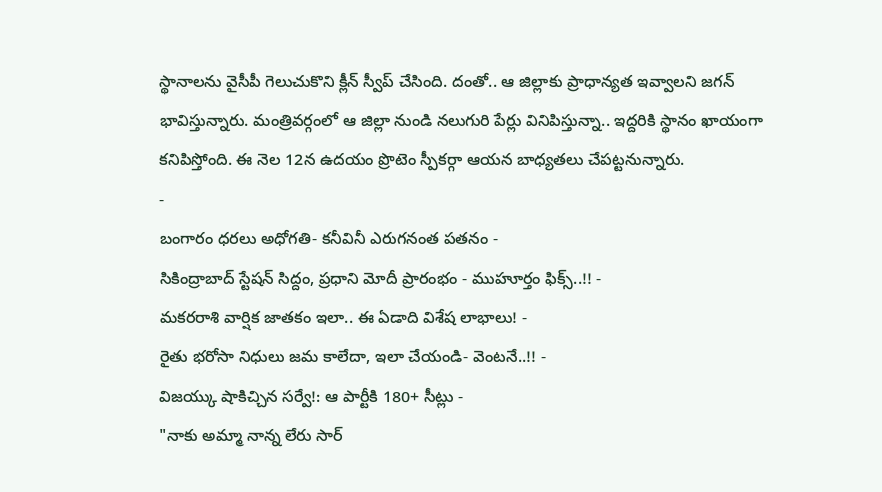స్థానాలను వైసీపీ గెలుచుకొని క్లీన్ స్వీప్ చేసింది. దంతో.. ఆ జిల్లాకు ప్రాధాన్యత ఇవ్వాలని జగన్ భావిస్తున్నారు. మంత్రివర్గంలో ఆ జిల్లా నుండి నలుగురి పేర్లు వినిపిస్తున్నా.. ఇద్దరికి స్థానం ఖాయంగా కనిపిస్తోంది. ఈ నెల 12న ఉదయం ప్రొటెం స్పీకర్గా ఆయన బాధ్యతలు చేపట్టనున్నారు.
-
బంగారం ధరలు అధోగతి- కనీవినీ ఎరుగనంత పతనం -
సికింద్రాబాద్ స్టేషన్ సిద్దం, ప్రధాని మోదీ ప్రారంభం - ముహూర్తం ఫిక్స్..!! -
మకరరాశి వార్షిక జాతకం ఇలా.. ఈ ఏడాది విశేష లాభాలు! -
రైతు భరోసా నిధులు జమ కాలేదా, ఇలా చేయండి- వెంటనే..!! -
విజయ్కు షాకిచ్చిన సర్వే!: ఆ పార్టీకి 180+ సీట్లు -
"నాకు అమ్మా నాన్న లేరు సార్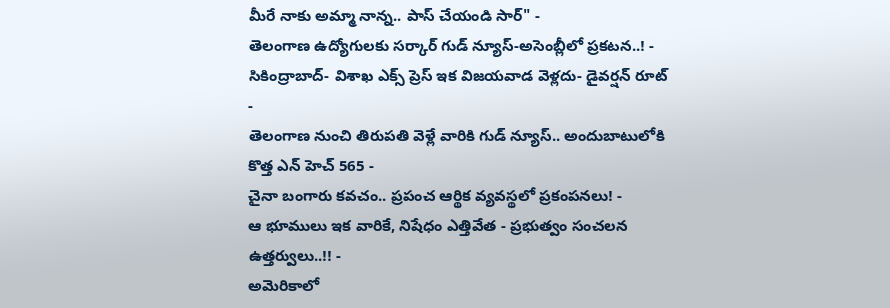మీరే నాకు అమ్మా నాన్న.. పాస్ చేయండి సార్" -
తెలంగాణ ఉద్యోగులకు సర్కార్ గుడ్ న్యూస్-అసెంబ్లీలో ప్రకటన..! -
సికింద్రాబాద్- విశాఖ ఎక్స్ ప్రెస్ ఇక విజయవాడ వెళ్లదు- డైవర్షన్ రూట్ -
తెలంగాణ నుంచి తిరుపతి వెళ్లే వారికి గుడ్ న్యూస్.. అందుబాటులోకి కొత్త ఎన్ హెచ్ 565 -
చైనా బంగారు కవచం.. ప్రపంచ ఆర్థిక వ్యవస్థలో ప్రకంపనలు! -
ఆ భూములు ఇక వారికే, నిషేధం ఎత్తివేత - ప్రభుత్వం సంచలన ఉత్తర్వులు..!! -
అమెరికాలో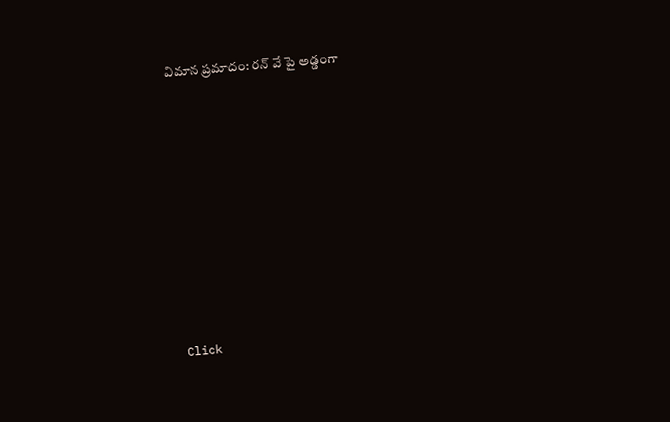విమాన ప్రమాదం: రన్ వే పై అడ్డంగా












Click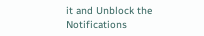it and Unblock the Notifications